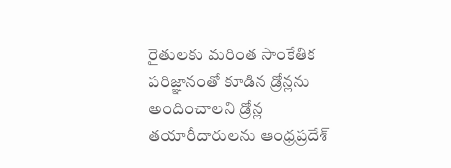రైతులకు మరింత సాంకేతిక పరిజ్ఞానంతో కూడిన డ్రోన్లను అందించాలని డ్రోన్ల తయారీదారులను ఆంధ్రప్రదేశ్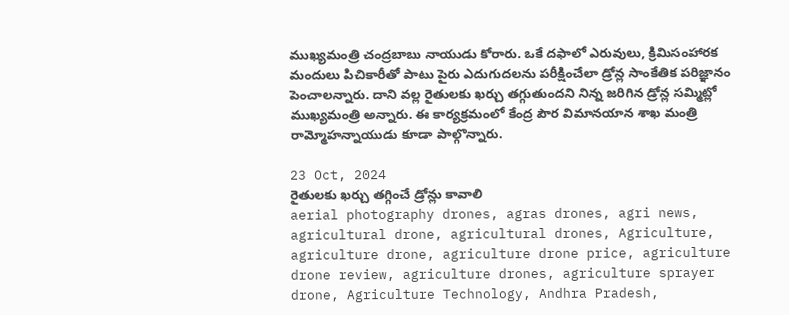ముఖ్యమంత్రి చంద్రబాబు నాయుడు కోరారు. ఒకే దఫాలో ఎరువులు, క్రిమిసంహారక మందులు పిచికారీతో పాటు పైరు ఎదుగుదలను పరీక్షించేలా డ్రోన్ల సాంకేతిక పరిజ్ఞానం పెంచాలన్నారు. దాని వల్ల రైతులకు ఖర్చు తగ్గుతుందని నిన్న జరిగిన డ్రోన్ల సమ్మిట్లో ముఖ్యమంత్రి అన్నారు. ఈ కార్యక్రమంలో కేంద్ర పౌర విమానయాన శాఖ మంత్రి రామ్మోహన్నాయుడు కూడా పాల్గొన్నారు.

23 Oct, 2024
రైతులకు ఖర్చు తగ్గించే డ్రోన్లు కావాలి
aerial photography drones, agras drones, agri news, agricultural drone, agricultural drones, Agriculture, agriculture drone, agriculture drone price, agriculture drone review, agriculture drones, agriculture sprayer drone, Agriculture Technology, Andhra Pradesh,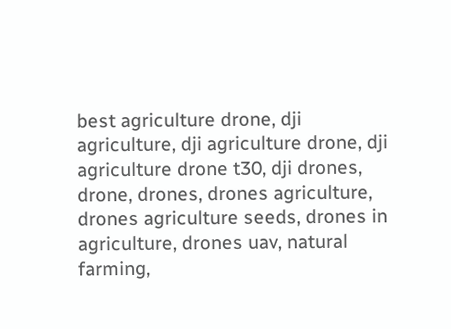best agriculture drone, dji agriculture, dji agriculture drone, dji agriculture drone t30, dji drones, drone, drones, drones agriculture, drones agriculture seeds, drones in agriculture, drones uav, natural farming,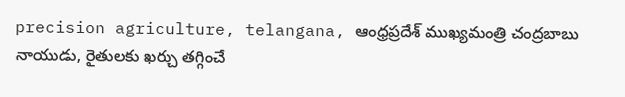precision agriculture, telangana, ఆంధ్రప్రదేశ్ ముఖ్యమంత్రి చంద్రబాబు నాయుడు, రైతులకు ఖర్చు తగ్గించే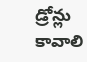డ్రోన్లు కావాలి